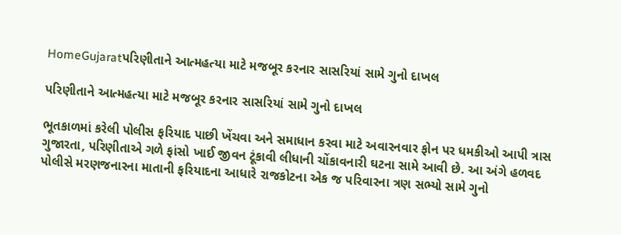HomeGujaratપરિણીતાને આત્મહત્યા માટે મજબૂર કરનાર સાસરિયાં સામે ગુનો દાખલ

પરિણીતાને આત્મહત્યા માટે મજબૂર કરનાર સાસરિયાં સામે ગુનો દાખલ

ભૂતકાળમાં કરેલી પોલીસ ફરિયાદ પાછી ખેંચવા અને સમાધાન કરવા માટે અવારનવાર ફોન પર ધમકીઓ આપી ત્રાસ ગુજારતા, પરિણીતાએ ગળે ફાંસો ખાઈ જીવન ટૂંકાવી લીધાની ચોંકાવનારી ઘટના સામે આવી છે. આ અંગે હળવદ પોલીસે મરણજનારના માતાની ફરિયાદના આધારે રાજકોટના એક જ પરિવારના ત્રણ સભ્યો સામે ગુનો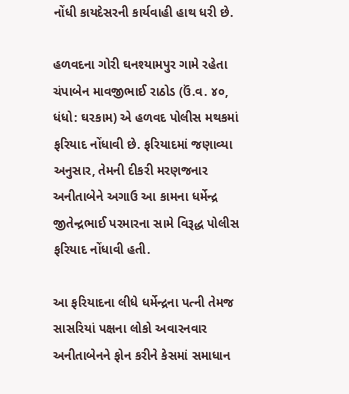નોંધી કાયદેસરની કાર્યવાહી હાથ ધરી છે.

હળવદના ગોરી ઘનશ્યામપુર ગામે રહેતા ચંપાબેન માવજીભાઈ રાઠોડ (ઉં.વ. ૪૦, ધંધો: ઘરકામ) એ હળવદ પોલીસ મથકમાં ફરિયાદ નોંધાવી છે. ફરિયાદમાં જણાવ્યા અનુસાર, તેમની દીકરી મરણજનાર અનીતાબેને અગાઉ આ કામના ધર્મેન્દ્ર જીતેન્દ્રભાઈ પરમારના સામે વિરૂદ્ધ પોલીસ ફરિયાદ નોંધાવી હતી.

આ ફરિયાદના લીધે ધર્મેન્દ્રના પત્ની તેમજ સાસરિયાં પક્ષના લોકો અવારનવાર અનીતાબેનને ફોન કરીને કેસમાં સમાધાન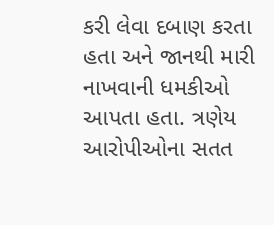કરી લેવા દબાણ કરતા હતા અને જાનથી મારી નાખવાની ધમકીઓ આપતા હતા. ત્રણેય આરોપીઓના સતત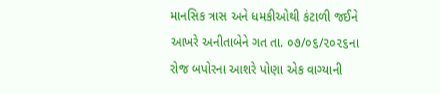માનસિક ત્રાસ અને ધમકીઓથી કંટાળી જઈને આખરે અનીતાબેને ગત તા. ૦૭/૦૬/૨૦૨૬ના રોજ બપોરના આશરે પોણા એક વાગ્યાની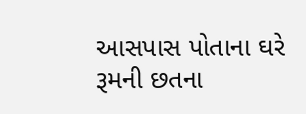આસપાસ પોતાના ઘરે રૂમની છતના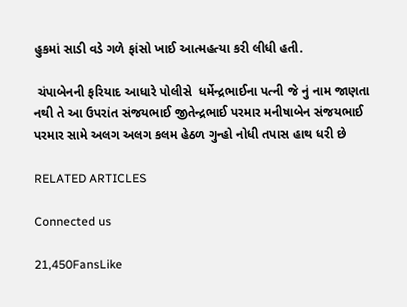હુકમાં સાડી વડે ગળે ફાંસો ખાઈ આત્મહત્યા કરી લીધી હતી.

 ચંપાબેનની ફરિયાદ આધારે પોલીસે  ધર્મેન્દ્રભાઈના પત્ની જે નું નામ જાણતા નથી તે આ ઉપરાંત સંજયભાઈ જીતેન્દ્રભાઈ પરમાર મનીષાબેન સંજયભાઈ પરમાર સામે અલગ અલગ કલમ હેઠળ ગુન્હો નોધી તપાસ હાથ ધરી છે

RELATED ARTICLES

Connected us

21,450FansLike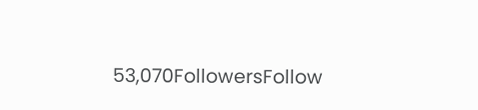53,070FollowersFollow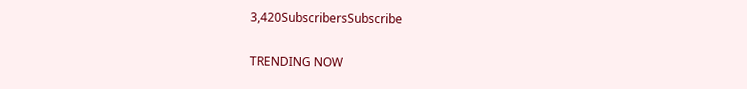3,420SubscribersSubscribe

TRENDING NOW